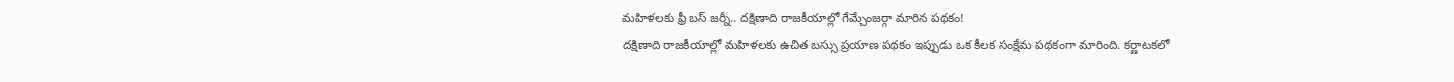మహిళలకు ఫ్రీ బస్ జర్నీ.. దక్షిణాది రాజకీయాల్లో గేమ్చేంజర్గా మారిన పథకం!
దక్షిణాది రాజకీయాల్లో మహిళలకు ఉచిత బస్సు ప్రయాణ పథకం ఇప్పుడు ఒక కీలక సంక్షేమ పథకంగా మారింది. కర్ణాటకలో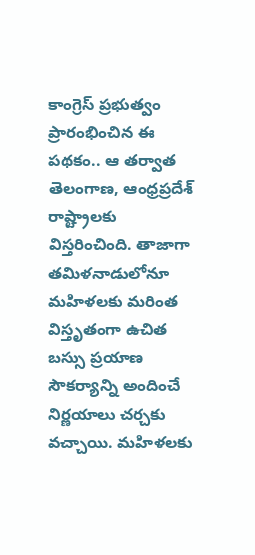కాంగ్రెస్ ప్రభుత్వం ప్రారంభించిన ఈ పథకం.. ఆ తర్వాత తెలంగాణ, ఆంధ్రప్రదేశ్ రాష్ట్రాలకు విస్తరించింది. తాజాగా తమిళనాడులోనూ మహిళలకు మరింత విస్తృతంగా ఉచిత బస్సు ప్రయాణ సౌకర్యాన్ని అందించే నిర్ణయాలు చర్చకు వచ్చాయి. మహిళలకు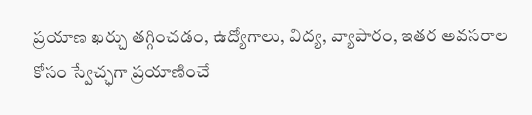ప్రయాణ ఖర్చు తగ్గించడం, ఉద్యోగాలు, విద్య, వ్యాపారం, ఇతర అవసరాల కోసం స్వేచ్ఛగా ప్రయాణించే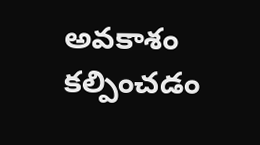అవకాశం కల్పించడం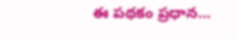ఈ పథకం ప్రధాన…